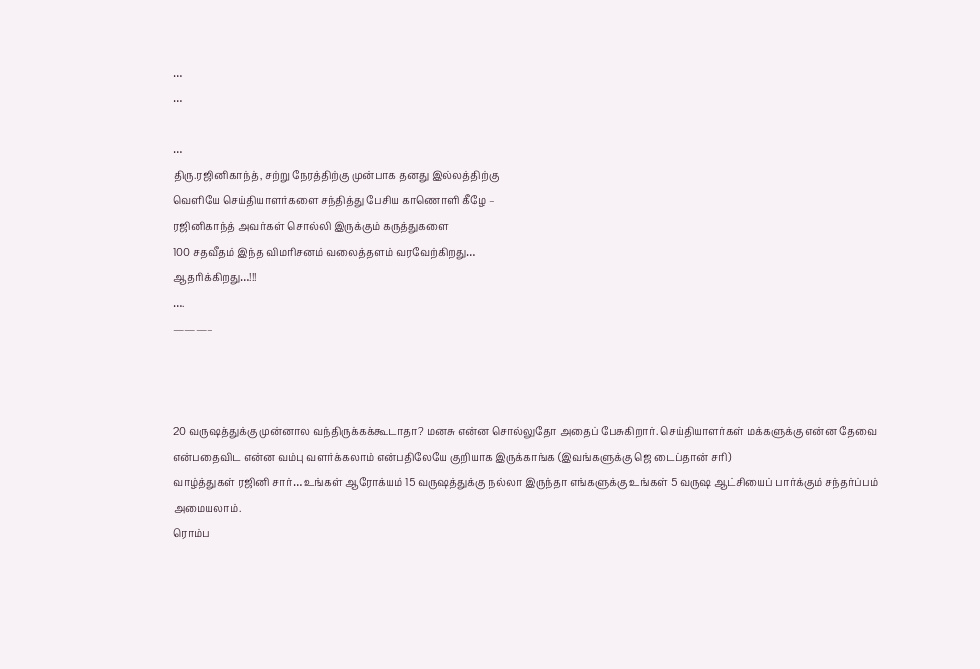…
…

…
திரு.ரஜினிகாந்த், சற்று நேரத்திற்கு முன்பாக தனது இல்லத்திற்கு
வெளியே செய்தியாளர்களை சந்தித்து பேசிய காணொளி கீழே –
ரஜினிகாந்த் அவர்கள் சொல்லி இருக்கும் கருத்துகளை
100 சதவீதம் இந்த விமரிசனம் வலைத்தளம் வரவேற்கிறது…
ஆதரிக்கிறது…!!!
….
———–



20 வருஷத்துக்கு முன்னால வந்திருக்கக்கூடாதா? மனசு என்ன சொல்லுதோ அதைப் பேசுகிறார். செய்தியாளர்கள் மக்களுக்கு என்ன தேவை என்பதைவிட என்ன வம்பு வளர்க்கலாம் என்பதிலேயே குறியாக இருக்காங்க (இவங்களுக்கு ஜெ டைப்தான் சரி)
வாழ்த்துகள் ரஜினி சார்… உங்கள் ஆரோக்யம் 15 வருஷத்துக்கு நல்லா இருந்தா எங்களுக்கு உங்கள் 5 வருஷ ஆட்சியைப் பார்க்கும் சந்தர்ப்பம் அமையலாம்.
ரொம்ப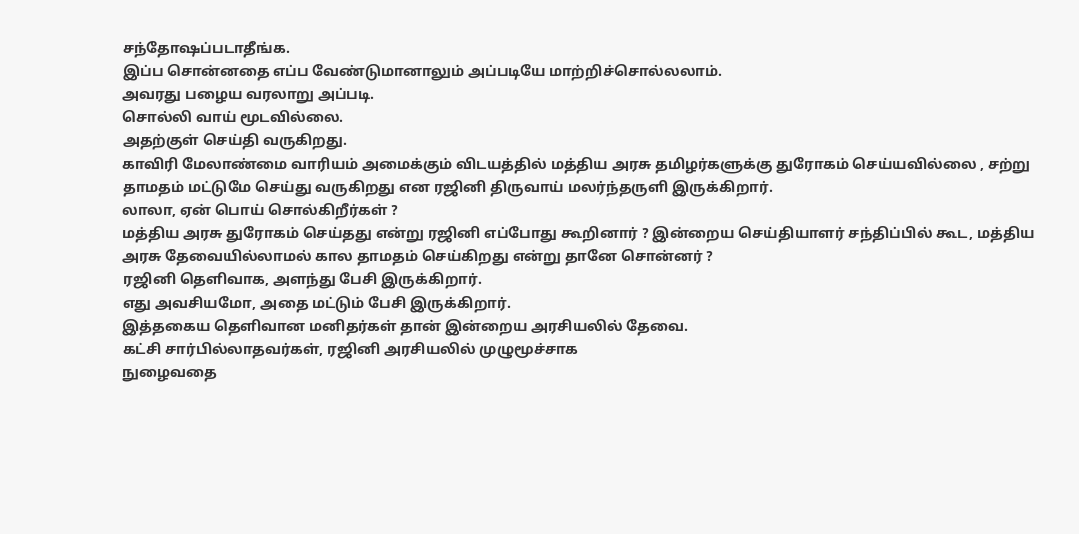சந்தோஷப்படாதீங்க.
இப்ப சொன்னதை எப்ப வேண்டுமானாலும் அப்படியே மாற்றிச்சொல்லலாம்.
அவரது பழைய வரலாறு அப்படி.
சொல்லி வாய் மூடவில்லை.
அதற்குள் செய்தி வருகிறது.
காவிரி மேலாண்மை வாரியம் அமைக்கும் விடயத்தில் மத்திய அரசு தமிழர்களுக்கு துரோகம் செய்யவில்லை , சற்று தாமதம் மட்டுமே செய்து வருகிறது என ரஜினி திருவாய் மலர்ந்தருளி இருக்கிறார்.
லாலா, ஏன் பொய் சொல்கிறீர்கள் ?
மத்திய அரசு துரோகம் செய்தது என்று ரஜினி எப்போது கூறினார் ? இன்றைய செய்தியாளர் சந்திப்பில் கூட, மத்திய அரசு தேவையில்லாமல் கால தாமதம் செய்கிறது என்று தானே சொன்னர் ?
ரஜினி தெளிவாக, அளந்து பேசி இருக்கிறார்.
எது அவசியமோ, அதை மட்டும் பேசி இருக்கிறார்.
இத்தகைய தெளிவான மனிதர்கள் தான் இன்றைய அரசியலில் தேவை.
கட்சி சார்பில்லாதவர்கள், ரஜினி அரசியலில் முழுமூச்சாக
நுழைவதை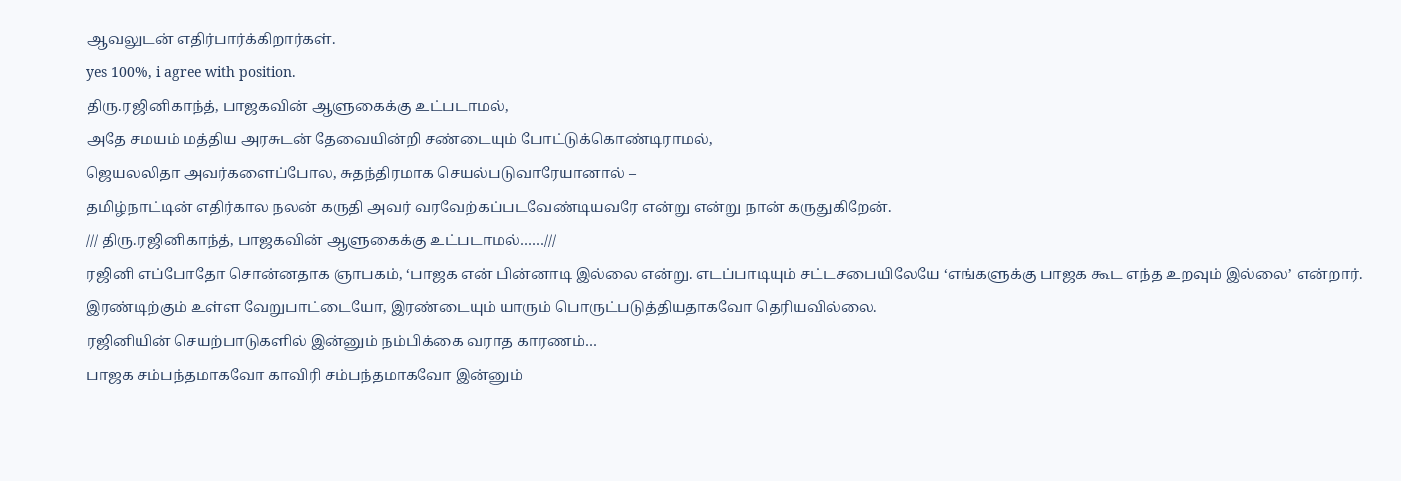ஆவலுடன் எதிர்பார்க்கிறார்கள்.
yes 100%, i agree with position.
திரு.ரஜினிகாந்த், பாஜகவின் ஆளுகைக்கு உட்படாமல்,
அதே சமயம் மத்திய அரசுடன் தேவையின்றி சண்டையும் போட்டுக்கொண்டிராமல்,
ஜெயலலிதா அவர்களைப்போல, சுதந்திரமாக செயல்படுவாரேயானால் –
தமிழ்நாட்டின் எதிர்கால நலன் கருதி அவர் வரவேற்கப்படவேண்டியவரே என்று என்று நான் கருதுகிறேன்.
/// திரு.ரஜினிகாந்த், பாஜகவின் ஆளுகைக்கு உட்படாமல்……///
ரஜினி எப்போதோ சொன்னதாக ஞாபகம், ‘பாஜக என் பின்னாடி இல்லை என்று. எடப்பாடியும் சட்டசபையிலேயே ‘எங்களுக்கு பாஜக கூட எந்த உறவும் இல்லை’ என்றார். இரண்டிற்கும் உள்ள வேறுபாட்டையோ, இரண்டையும் யாரும் பொருட்படுத்தியதாகவோ தெரியவில்லை.
ரஜினியின் செயற்பாடுகளில் இன்னும் நம்பிக்கை வராத காரணம்…
பாஜக சம்பந்தமாகவோ காவிரி சம்பந்தமாகவோ இன்னும்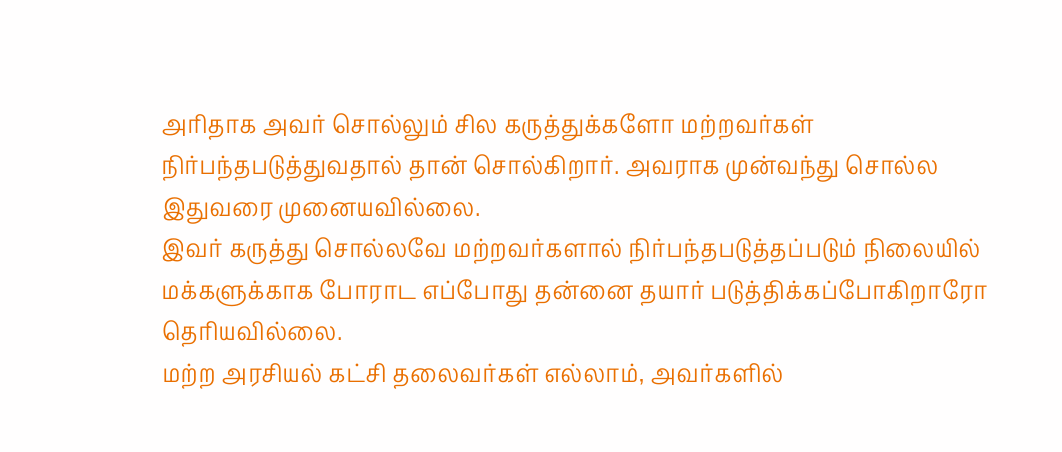அரிதாக அவர் சொல்லும் சில கருத்துக்களோ மற்றவர்கள் நிர்பந்தபடுத்துவதால் தான் சொல்கிறார். அவராக முன்வந்து சொல்ல இதுவரை முனையவில்லை.
இவர் கருத்து சொல்லவே மற்றவர்களால் நிர்பந்தபடுத்தப்படும் நிலையில் மக்களுக்காக போராட எப்போது தன்னை தயார் படுத்திக்கப்போகிறாரோ தெரியவில்லை.
மற்ற அரசியல் கட்சி தலைவர்கள் எல்லாம், அவர்களில்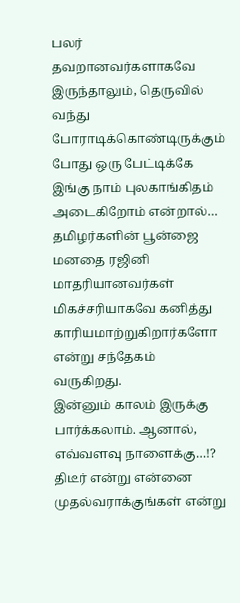பலர் தவறானவர்களாகவே இருந்தாலும், தெருவில் வந்து போராடிக்கொண்டிருக்கும் போது ஒரு பேட்டிக்கே இங்கு நாம் புலகாங்கிதம் அடைகிறோம் என்றால்…
தமிழர்களின் பூன்ஜை மனதை ரஜினி மாதரியானவர்கள் மிகச்சரியாகவே கனித்து காரியமாற்றுகிறார்களோ என்று சந்தேகம் வருகிறது.
இன்னும் காலம் இருக்கு பார்க்கலாம். ஆனால், எவ்வளவு நாளைக்கு…!?
திடீர் என்று என்னை முதல்வராக்குங்கள் என்று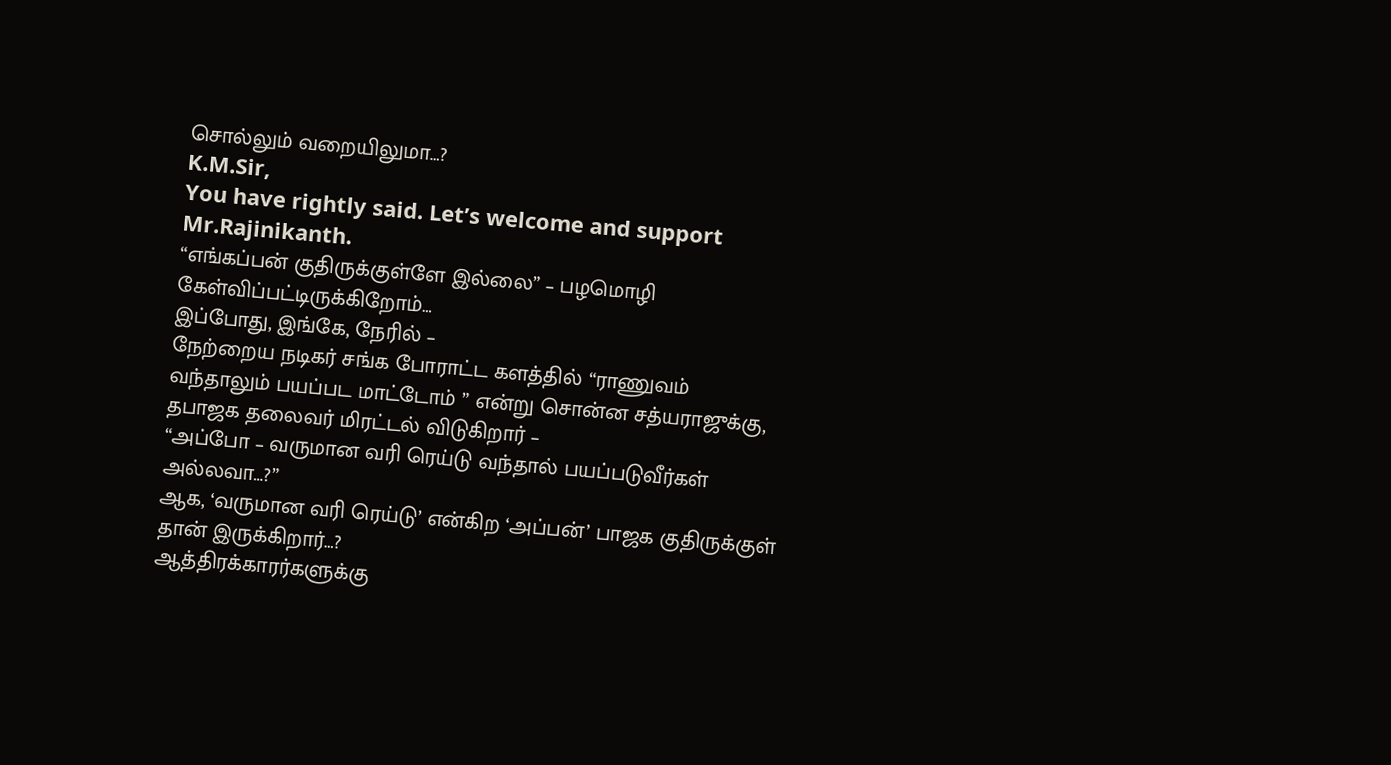சொல்லும் வறையிலுமா…?
K.M.Sir,
You have rightly said. Let’s welcome and support Mr.Rajinikanth.
“எங்கப்பன் குதிருக்குள்ளே இல்லை” – பழமொழி கேள்விப்பட்டிருக்கிறோம்…
இப்போது, இங்கே, நேரில் –
நேற்றைய நடிகர் சங்க போராட்ட களத்தில் “ராணுவம் வந்தாலும் பயப்பட மாட்டோம் ” என்று சொன்ன சத்யராஜுக்கு,
தபாஜக தலைவர் மிரட்டல் விடுகிறார் –
“அப்போ – வருமான வரி ரெய்டு வந்தால் பயப்படுவீர்கள் அல்லவா…?”
ஆக, ‘வருமான வரி ரெய்டு’ என்கிற ‘அப்பன்’ பாஜக குதிருக்குள் தான் இருக்கிறார்…?
ஆத்திரக்காரர்களுக்கு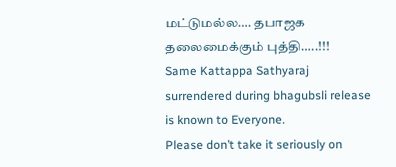மட்டுமல்ல…. தபாஜக தலைமைக்கும் புத்தி…..!!!
Same Kattappa Sathyaraj surrendered during bhagubsli release is known to Everyone.
Please don’t take it seriously on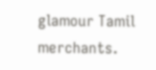glamour Tamil merchants.